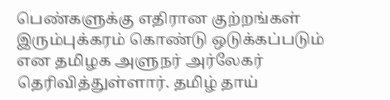பெண்களுக்கு எதிரான குற்றங்கள் இரும்புக்கரம் கொண்டு ஒடுக்கப்படும் என தமிழக அளுநர் அர்லேகர் தெரிவித்துள்ளார். தமிழ் தாய்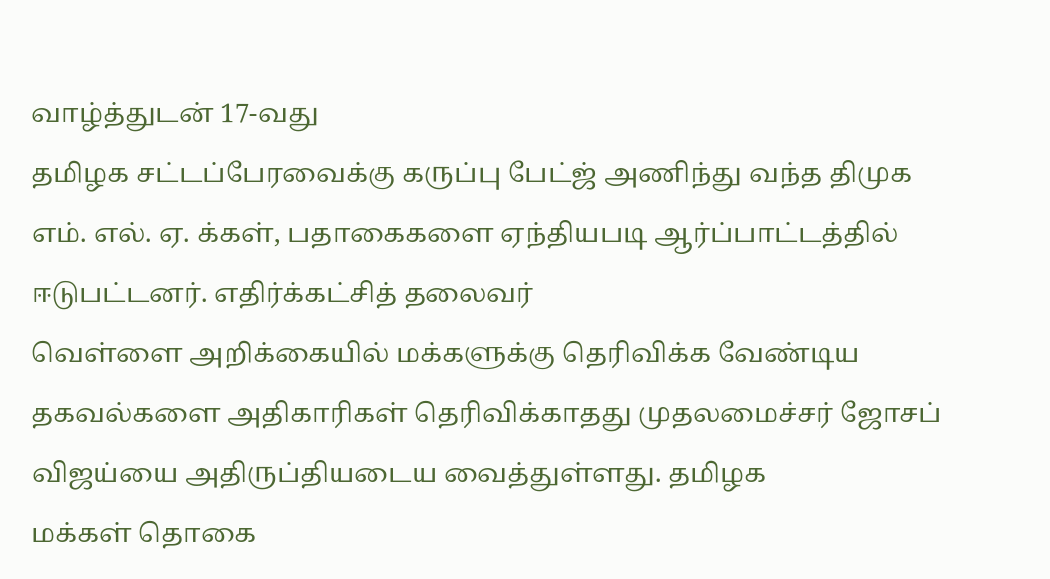வாழ்த்துடன் 17-வது
தமிழக சட்டப்பேரவைக்கு கருப்பு பேட்ஜ் அணிந்து வந்த திமுக எம். எல். ஏ. க்கள், பதாகைகளை ஏந்தியபடி ஆர்ப்பாட்டத்தில் ஈடுபட்டனர். எதிர்க்கட்சித் தலைவர்
வெள்ளை அறிக்கையில் மக்களுக்கு தெரிவிக்க வேண்டிய தகவல்களை அதிகாரிகள் தெரிவிக்காதது முதலமைச்சர் ஜோசப் விஜய்யை அதிருப்தியடைய வைத்துள்ளது. தமிழக
மக்கள் தொகை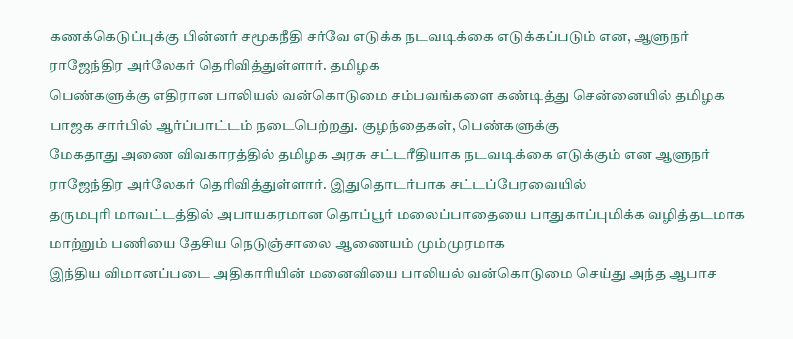கணக்கெடுப்புக்கு பின்னர் சமூகநீதி சர்வே எடுக்க நடவடிக்கை எடுக்கப்படும் என, ஆளுநர் ராஜேந்திர அர்லேகர் தெரிவித்துள்ளார். தமிழக
பெண்களுக்கு எதிரான பாலியல் வன்கொடுமை சம்பவங்களை கண்டித்து சென்னையில் தமிழக பாஜக சார்பில் ஆர்ப்பாட்டம் நடைபெற்றது. குழந்தைகள், பெண்களுக்கு
மேகதாது அணை விவகாரத்தில் தமிழக அரசு சட்டரீதியாக நடவடிக்கை எடுக்கும் என ஆளுநர் ராஜேந்திர அர்லேகர் தெரிவித்துள்ளார். இதுதொடர்பாக சட்டப்பேரவையில்
தருமபுரி மாவட்டத்தில் அபாயகரமான தொப்பூர் மலைப்பாதையை பாதுகாப்புமிக்க வழித்தடமாக மாற்றும் பணியை தேசிய நெடுஞ்சாலை ஆணையம் மும்முரமாக
இந்திய விமானப்படை அதிகாரியின் மனைவியை பாலியல் வன்கொடுமை செய்து அந்த ஆபாச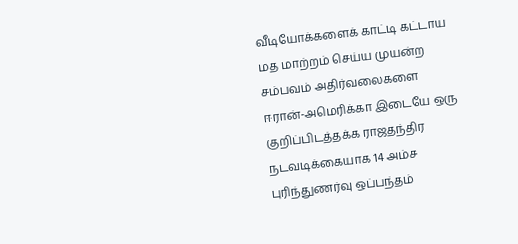வீடியோக்களைக் காட்டி கட்டாய மத மாற்றம் செய்ய முயன்ற சம்பவம் அதிர்வலைகளை
ஈரான்-அமெரிக்கா இடையே ஒரு குறிப்பிடத்தக்க ராஜதந்திர நடவடிக்கையாக 14 அம்ச புரிந்துணர்வு ஒப்பந்தம்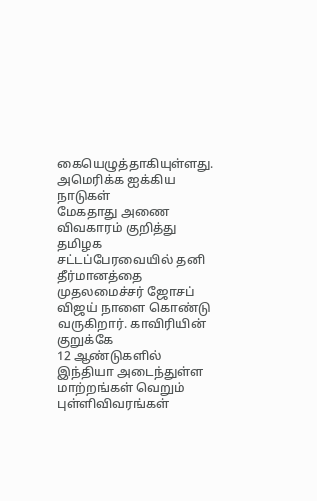கையெழுத்தாகியுள்ளது. அமெரிக்க ஐக்கிய நாடுகள்
மேகதாது அணை விவகாரம் குறித்து தமிழக சட்டப்பேரவையில் தனி தீர்மானத்தை முதலமைச்சர் ஜோசப் விஜய் நாளை கொண்டு வருகிறார். காவிரியின் குறுக்கே
12 ஆண்டுகளில் இந்தியா அடைந்துள்ள மாற்றங்கள் வெறும் புள்ளிவிவரங்கள்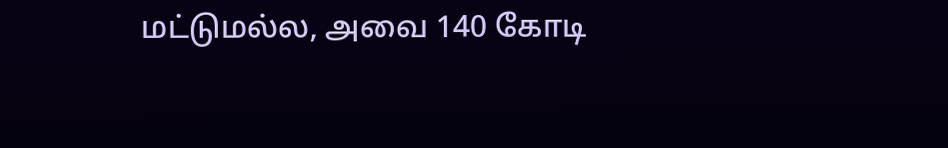மட்டுமல்ல, அவை 140 கோடி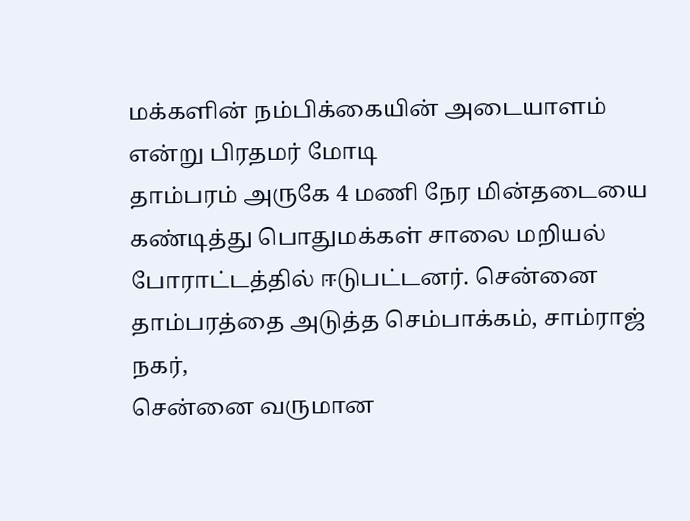மக்களின் நம்பிக்கையின் அடையாளம் என்று பிரதமர் மோடி
தாம்பரம் அருகே 4 மணி நேர மின்தடையை கண்டித்து பொதுமக்கள் சாலை மறியல் போராட்டத்தில் ஈடுபட்டனர். சென்னை தாம்பரத்தை அடுத்த செம்பாக்கம், சாம்ராஜ் நகர்,
சென்னை வருமான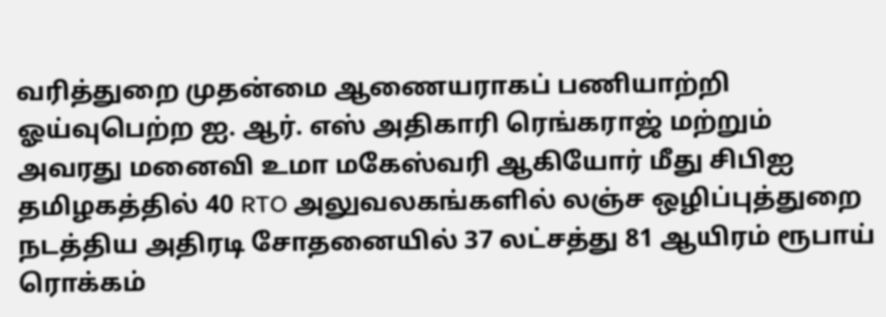வரித்துறை முதன்மை ஆணையராகப் பணியாற்றி ஓய்வுபெற்ற ஐ. ஆர். எஸ் அதிகாரி ரெங்கராஜ் மற்றும் அவரது மனைவி உமா மகேஸ்வரி ஆகியோர் மீது சிபிஐ
தமிழகத்தில் 40 RTO அலுவலகங்களில் லஞ்ச ஒழிப்புத்துறை நடத்திய அதிரடி சோதனையில் 37 லட்சத்து 81 ஆயிரம் ரூபாய் ரொக்கம்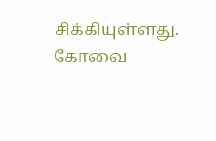சிக்கியுள்ளது. கோவை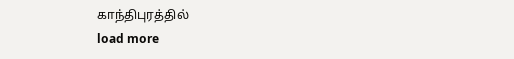காந்திபுரத்தில்
load more